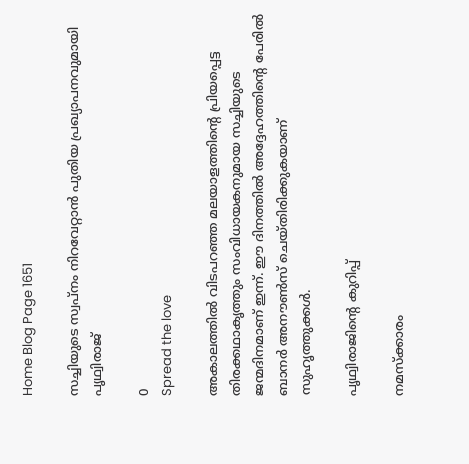Home Blog Page 1651

സച്ചിയുടെ സ്വപ്നം നിറവേറ്റാന്‍ പുതിയ പ്രഖ്യാപനവുമായി പൃഥ്വിരാജ്

0
Spread the love

അകാലത്തില്‍ വിടപറഞ്ഞ മലയാളത്തിന്റെ പ്രിയപ്പെട്ട തിരക്കഥാകൃത്തും സംവിധായകനുമായ സച്ചിയുടെ ജന്മദിനമാണ് ഇന്ന്. ഈ ദിനത്തില്‍ അദ്ദേഹത്തിന്റെ പേരില്‍ ബാനര്‍ അനൗണ്‍സ്‌ ചെയ്‌തിരിക്കുകയാണ് സുഹൃത്തുക്കള്‍.

പൃഥ്വിരാജിന്റെ കുറിപ്പ്

നമസ്ക്കാരം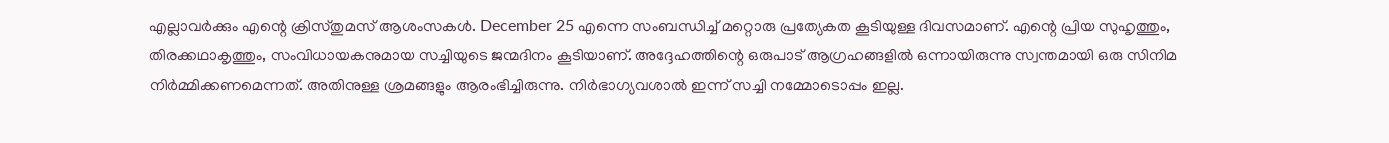എല്ലാവര്‍ക്കും എന്റെ ക്രിസ്തുമസ് ആശംസകള്‍. December 25 എന്നെ സംബന്ധിച്ച്‌ ‌മറ്റൊരു പ്രത്യേകത കൂടിയുള്ള ദിവസമാണ്. എന്റെ പ്രിയ സുഹൃത്തും, തിരക്കഥാകൃത്തും, സംവിധായകനുമായ സച്ചിയുടെ ജന്മദിനം കൂടിയാണ്. അദ്ദേഹത്തിന്റെ ഒരുപാട് ആഗ്രഹങ്ങളില്‍ ഒന്നായിരുന്നു സ്വന്തമായി ഒരു സിനിമ നിര്‍മ്മിക്കണമെന്നത്. അതിനുള്ള ശ്രമങ്ങളും ആരംഭിച്ചിരുന്നു. നിര്‍ഭാഗ്യവശാല്‍ ഇന്ന് സച്ചി നമ്മോടൊപ്പം ഇല്ല.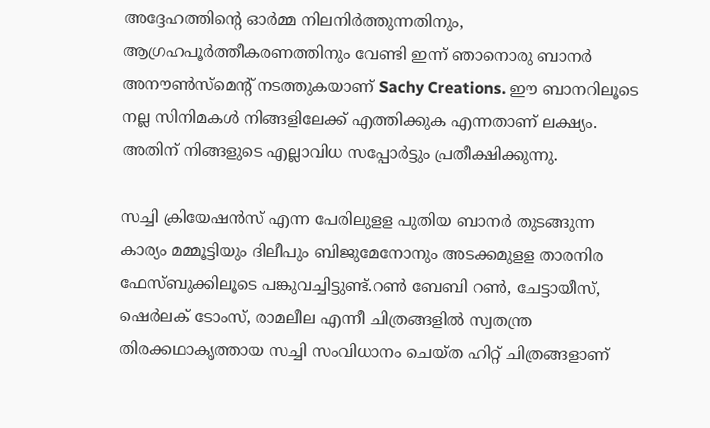അദ്ദേഹത്തിന്റെ ഓര്‍മ്മ നിലനിര്‍ത്തുന്നതിനും, ആഗ്രഹപൂര്‍ത്തീകരണത്തിനും വേണ്ടി ഇന്ന് ഞാനൊരു ബാനര്‍ അനൗണ്‍സ്‌മെന്റ് നടത്തുകയാണ് Sachy Creations. ഈ ബാനറിലൂടെ നല്ല സിനിമകള്‍ നിങ്ങളിലേക്ക് എത്തിക്കുക എന്നതാണ് ലക്ഷ്യം. അതിന് നിങ്ങളുടെ എല്ലാവിധ സപ്പോര്‍ട്ടും പ്രതീക്ഷിക്കുന്നു.

സച്ചി ക്രിയേഷന്‍സ് എന്ന പേരിലുളള പുതിയ ബാനര്‍ തുടങ്ങുന്ന കാര്യം മമ്മൂട്ടിയും ദിലീപും ബിജുമേനോനും അടക്കമുളള താരനിര ഫേസ്‌ബുക്കിലൂടെ പങ്കുവച്ചിട്ടുണ്ട്.റണ്‍ ബേബി റണ്‍, ചേട്ടായീസ്, ഷെര്‍ലക് ടോംസ്, രാമലീല എന്നീ ചിത്രങ്ങളില്‍ സ്വതന്ത്ര തിരക്കഥാകൃത്തായ സച്ചി സംവിധാനം ചെയ്ത ഹിറ്റ് ചിത്രങ്ങളാണ്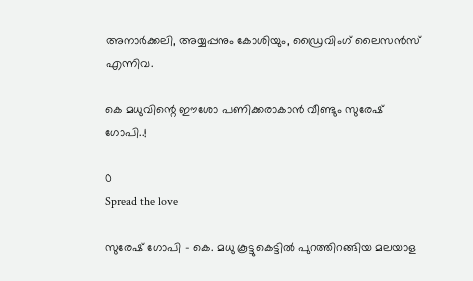അനാര്‍ക്കലി, അയ്യപ്പനും കോശിയും, ഡ്രൈവിംഗ് ലൈസന്‍സ് എന്നിവ.

കെ മധുവിന്റെ ഈശോ പണിക്കരാകാന്‍ വീണ്ടും സുരേഷ് ഗോപി..!

0
Spread the love

സുരേഷ് ഗോപി – കെ. മധു കൂട്ടുകെട്ടില്‍ പുറത്തിറങ്ങിയ മലയാള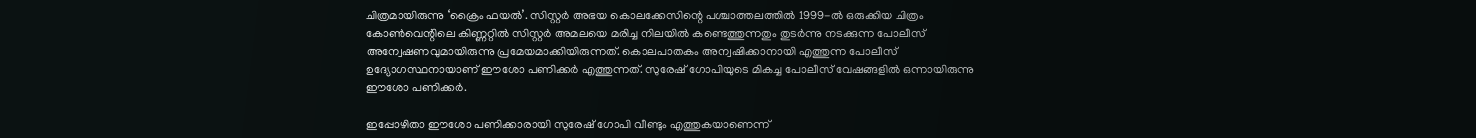ചിത്രമായിരുന്നു ‘ക്രൈം ഫയല്‍’. സിസ്റ്റര്‍ അഭയ കൊലക്കേസിന്റെ പശ്ചാത്തലത്തില്‍ 1999-ല്‍ ഒരുക്കിയ ചിത്രം കോണ്‍വെന്റിലെ കിണ്ണറ്റില്‍ സിസ്റ്റര്‍ അമലയെ മരിച്ച നിലയില്‍ കണ്ടെത്തുന്നതും തുടര്‍ന്നു നടക്കുന്ന പോലീസ് അന്വേഷണവുമായിരുന്നു പ്രമേയമാക്കിയിരുന്നത്. കൊലപാതകം അന്വഷിക്കാനായി എത്തുന്ന പോലീസ് ഉദ്യോഗസ്ഥനായാണ് ഈശോ പണിക്കര്‍ എത്തുന്നത്. സുരേഷ് ഗോപിയുടെ മികച്ച പോലീസ് വേഷങ്ങളില്‍ ഒന്നായിരുന്നു ഈശോ പണിക്കര്‍.

ഇപ്പോഴിതാ ഈശോ പണിക്കാരായി സുരേഷ് ഗോപി വീണ്ടും എത്തുകയാണെന്ന്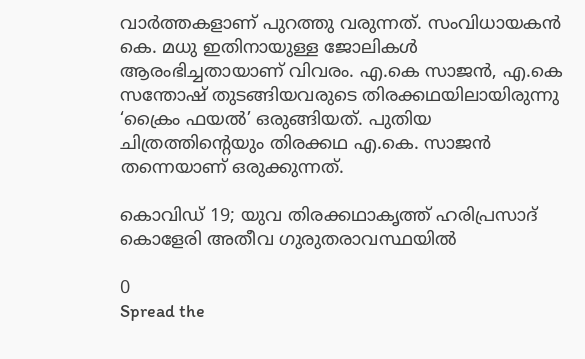വാര്‍ത്തകളാണ് പുറത്തു വരുന്നത്. സംവിധായകന്‍ കെ. മധു ഇതിനായുള്ള ജോലികള്‍ ആരംഭിച്ചതായാണ് വിവരം. എ.കെ സാജന്‍, എ.കെ സന്തോഷ് തുടങ്ങിയവരുടെ തിരക്കഥയിലായിരുന്നു ‘ക്രൈം ഫയല്‍’ ഒരുങ്ങിയത്. പുതിയ ചിത്രത്തിന്റെയും തിരക്കഥ എ.കെ. സാജന്‍ തന്നെയാണ് ഒരുക്കുന്നത്.

കൊവിഡ് 19; യുവ തിരക്കഥാകൃത്ത് ഹരിപ്രസാദ് കൊളേരി അതീവ ഗുരുതരാവസ്ഥയില്‍

0
Spread the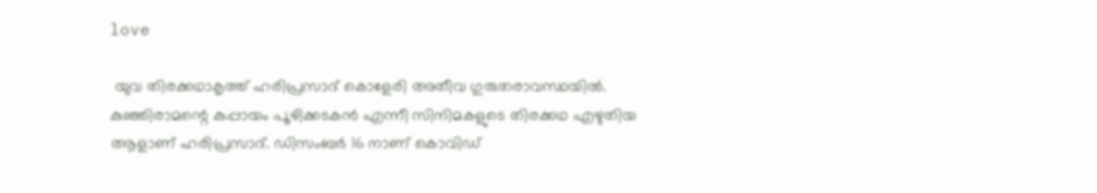love

 യുവ തിരക്കഥാകൃത്ത് ഹരിപ്രസാദ് കൊളേരി അതീവ ഗുരുതരാവസ്ഥയില്‍. കുഞ്ഞിരാമന്റെ കുപ്പായം പൂഴിക്കടകന്‍ എന്നീ സിനിമകളുടെ തിരക്കഥ എഴുതിയ ആളാണ് ഹരിപ്രസാദ്. ഡിസംബര്‍ 16 നാണ് കൊവിഡ്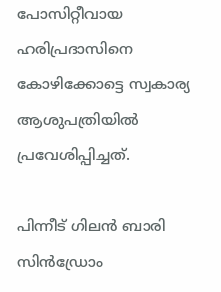പോസിറ്റീവായ ഹരിപ്രദാസിനെ കോഴിക്കോട്ടെ സ്വകാര്യ ആശുപത്രിയില്‍ പ്രവേശിപ്പിച്ചത്.

പിന്നീട് ഗിലന്‍ ബാരി സിന്‍ഡ്രോം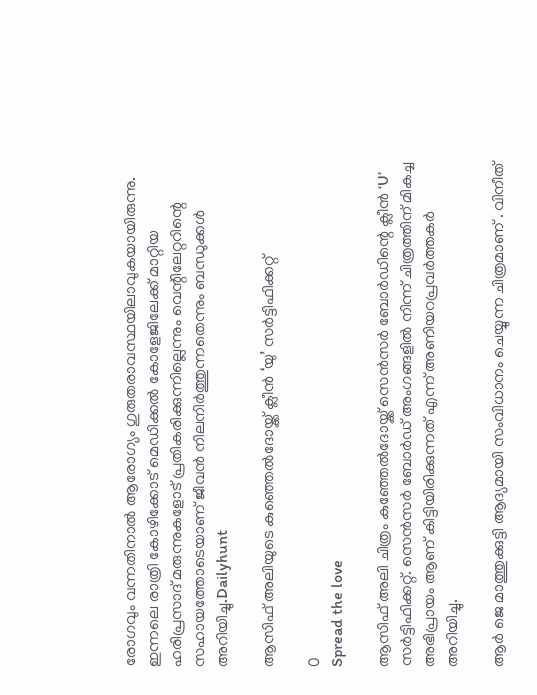രോഗവും വന്നതിനാല്‍ ആരോഗ്യം ഗുരുതരാവസ്ഥയിലാവുകയായിരുന്നു. ഇന്നലെ രാത്രി കോഴിക്കോട് മെഡിക്കല്‍ കോളേജിലേക്ക് മാറ്റിയ ഹരിപ്രസാദ് മരുന്നുകളോട് പ്രതികരിക്കുന്നില്ലെന്നും വെന്റിലേറ്ററിന്റെ സഹായത്തോടെയാണ് ജീവന്‍ നിലനിര്‍ത്തുന്നതെന്നും ബന്ധുക്കള്‍ അറിയിച്ചു.Dailyhunt

ആസിഫ് അലിയുടെ കുഞ്ഞെല്‍ദോയ്ക്ക് ക്ലീന്‍ ‘യു’ സര്‍ട്ടിഫിക്കറ്റ്

0
Spread the love

ആസിഫ് അലി ചിത്രം കുഞ്ഞേല്‍ദോയ്ക്ക് സെന്‍സര്‍ ബോര്‍ഡിന്റെ ക്ലീന്‍ ‘U’ സര്‍ട്ടിഫിക്കറ്റ്. സെന്‍സര്‍ ബോര്‍ഡ് അംഗങ്ങളില്‍ നിന്ന് ചിത്രത്തിന് മികച്ച അഭിപ്രായം ആണ് കിട്ടിയിരിക്കുന്നത് എന്ന് അണിയറപ്രവര്‍ത്തകര്‍ അറിയിച്ചു.

ആര്‍ ജെ മാത്തുക്കുട്ടി ആദ്യമായി സംവിധാനം ചെയ്യുന്ന ചിത്രമാണ് . വിനീത്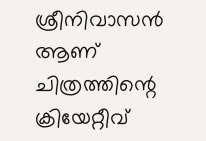ശ്രീനിവാസന്‍ ആണ് ചിത്രത്തിന്റെ ക്രിയേറ്റീവ്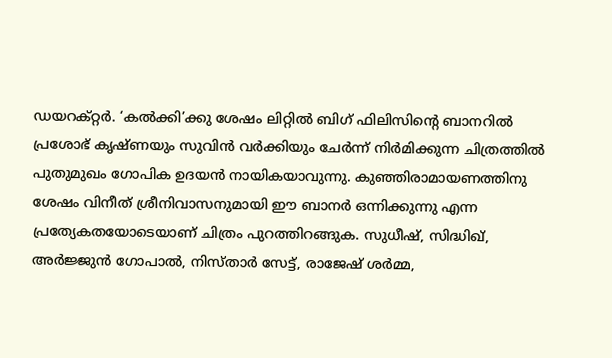ഡയറക്റ്റര്‍. ‘കല്‍ക്കി’ക്കു ശേഷം ലിറ്റില്‍ ബിഗ് ഫിലിസിന്റെ ബാനറില്‍ പ്രശോഭ് കൃഷ്ണയും സുവിന്‍ വര്‍ക്കിയും ചേര്‍ന്ന് നിര്‍മിക്കുന്ന ചിത്രത്തില്‍‌ പുതുമുഖം ഗോപിക ഉദയന്‍ നായികയാവുന്നു. കുഞ്ഞിരാമായണത്തിനു ശേഷം വിനീത് ശ്രീനിവാസനുമായി ഈ ബാനര്‍ ഒന്നിക്കുന്നു എന്ന പ്രത്യേകതയോടെയാണ് ചിത്രം പുറത്തിറങ്ങുക. സുധീഷ്, സിദ്ധിഖ്, അര്‍ജ്ജുന്‍ ഗോപാല്‍, നിസ്താര്‍ സേട്ട്, രാജേഷ് ശര്‍മ്മ,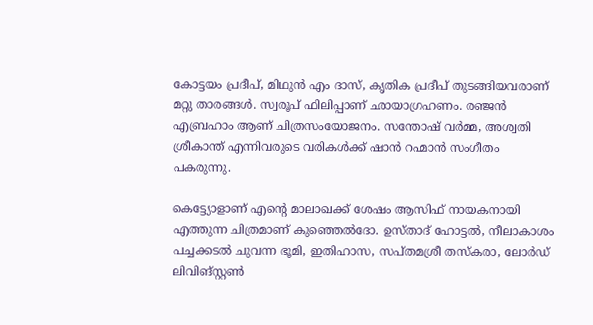കോട്ടയം പ്രദീപ്, മിഥുന്‍ എം ദാസ്, കൃതിക പ്രദീപ് തുടങ്ങിയവരാണ് മറ്റു താരങ്ങള്‍. സ്വരൂപ് ഫിലിപ്പാണ് ഛായാഗ്രഹണം. രഞ്ജന്‍ എബ്രഹാം ആണ് ചിത്രസംയോജനം. സന്തോഷ് വര്‍മ്മ, അശ്വതി ശ്രീകാന്ത് എന്നിവരുടെ വരികള്‍ക്ക് ഷാന്‍ റഹ്മാന്‍ സംഗീതം പകരുന്നു.

കെട്ട്യോളാണ് എന്റെ മാലാഖക്ക് ശേഷം ആസിഫ് നായകനായി എത്തുന്ന ചിത്രമാണ് കുഞ്ഞെല്‍ദോ. ഉസ്താദ് ഹോട്ടല്‍, നീലാകാശം പച്ചക്കടല്‍ ചുവന്ന ഭൂമി, ഇതിഹാസ, സപ്തമശ്രീ തസ്കരാ, ലോര്‍ഡ് ലിവിങ്സ്റ്റണ്‍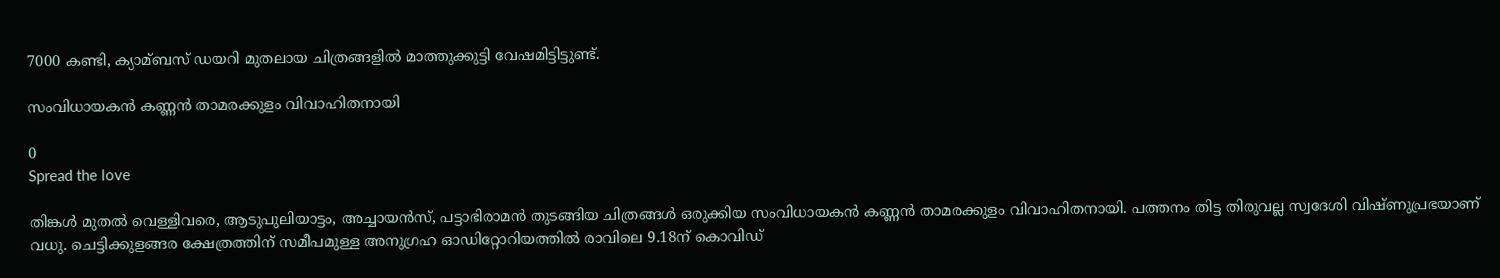7000 കണ്ടി, ക്യാമ്ബസ് ഡയറി മുതലായ ചിത്രങ്ങളില്‍ മാത്തുക്കുട്ടി വേഷമിട്ടിട്ടുണ്ട്.

സംവിധായകൻ കണ്ണൻ താമരക്കുളം വിവാഹിതനായി

0
Spread the love

തിങ്കൾ മുതൽ വെള്ളിവരെ, ആടുപുലിയാട്ടം, അച്ചായൻസ്, പട്ടാഭിരാമൻ തുടങ്ങിയ ചിത്രങ്ങൾ ഒരുക്കിയ സംവിധായകൻ കണ്ണൻ താമരക്കുളം വിവാഹിതനായി. പത്തനം തിട്ട തിരുവല്ല സ്വദേശി വിഷ്ണുപ്രഭയാണ് വധു. ചെട്ടിക്കുളങ്ങര ക്ഷേത്രത്തിന് സമീപമുള്ള അനുഗ്രഹ ഓഡിറ്റോറിയത്തിൽ രാവിലെ 9.18ന് കൊവിഡ്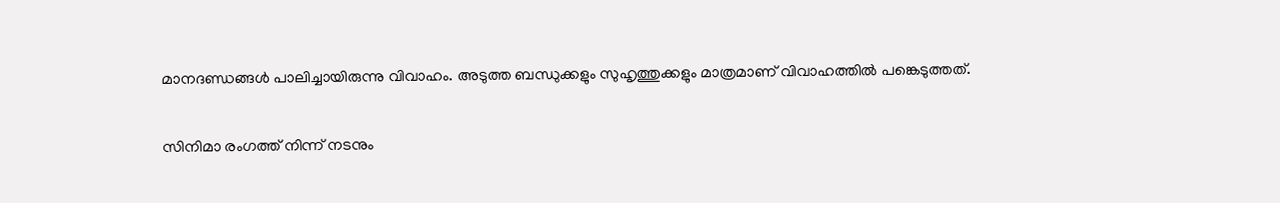മാനദണ്ഡങ്ങൾ പാലിച്ചായിരുന്നു വിവാഹം. അടുത്ത ബന്ധുക്കളും സുഹൃത്തുക്കളും മാത്രമാണ് വിവാഹത്തിൽ പങ്കെടുത്തത്.

സിനിമാ രംഗത്ത് നിന്ന് നടനും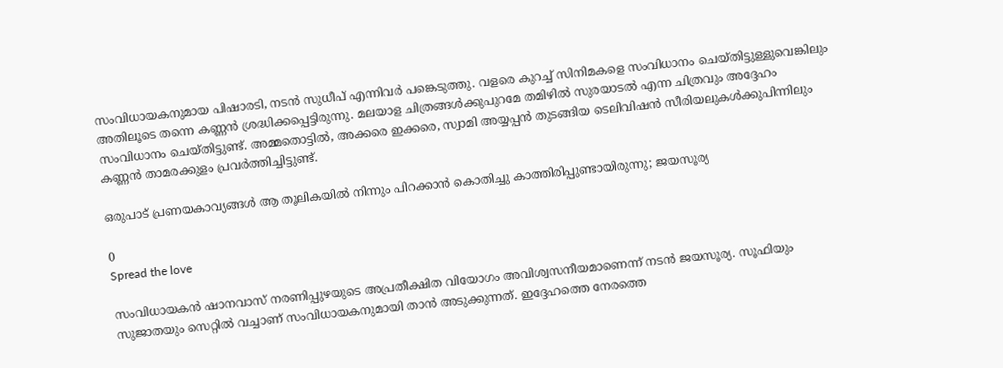സംവിധായകനുമായ പിഷാരടി, നടന്‍ സുധീപ് എന്നിവര്‍ പങ്കെടുത്തു. വളരെ കുറച്ച് സിനിമകളെ സംവിധാനം ചെയ്തിട്ടുള്ളുവെങ്കിലും അതിലൂടെ തന്നെ കണ്ണന്‍ ശ്രദ്ധിക്കപ്പെട്ടിരുന്നു. മലയാള ചിത്രങ്ങൾക്കുപുറമേ തമിഴിൽ സുരയാടൽ എന്ന ചിത്രവും അദ്ദേഹം സംവിധാനം ചെയ്തിട്ടുണ്ട്. അമ്മതൊട്ടിൽ, അക്കരെ ഇക്കരെ, സ്വാമി അയ്യപ്പൻ തുടങ്ങിയ ടെലിവിഷൻ സീരിയലുകൾക്കുപിന്നിലും കണ്ണൻ താമരക്കുളം പ്രവർത്തിച്ചിട്ടുണ്ട്.

ഒരുപാട് പ്രണയകാവ്യങ്ങള്‍ ആ തൂലികയില്‍ നിന്നും പിറക്കാന്‍ കൊതിച്ചു കാത്തിരിപ്പുണ്ടായിരുന്നു; ജയസൂര്യ

0
Spread the love

സംവിധായകന്‍ ഷാനവാസ് നരണിപ്പുഴയുടെ അപ്രതീക്ഷിത വിയോഗം അവിശ്വസനീയമാണെന്ന് നടന്‍ ജയസൂര്യ. സൂഫിയും സുജാതയും സെറ്റില്‍ വച്ചാണ് സംവിധായകനുമായി താന്‍ അടുക്കുന്നത്. ഇദ്ദേഹത്തെ നേരത്തെ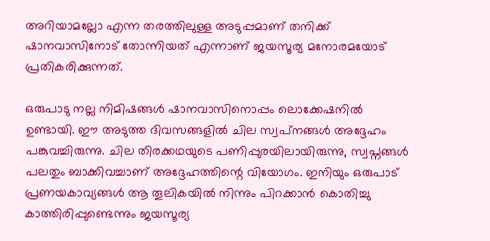അറിയാമല്ലോ എന്ന തരത്തിലുള്ള അടുപ്പമാണ് തനിക്ക് ഷാനവാസിനോട് തോന്നിയത് എന്നാണ് ജയസൂര്യ മനോരമയോട് പ്രതികരിക്കുന്നത്.

ഒരുപാടു നല്ല നിമിഷങ്ങള്‍ ഷാനവാസിനൊപ്പം ലൊക്കേഷനില്‍ ഉണ്ടായി. ഈ അടുത്ത ദിവസങ്ങളില്‍ ചില സ്വപ്‌നങ്ങള്‍ അദ്ദേഹം പങ്കുവച്ചിരുന്നു. ചില തിരക്കഥയുടെ പണിപ്പുരയിലായിരുന്നു, സ്വപ്നങ്ങള്‍ പലതും ബാക്കിവച്ചാണ് അദ്ദേഹത്തിന്റെ വിയോഗം. ഇനിയും ഒരുപാട് പ്രണയകാവ്യങ്ങള്‍ ആ തൂലികയില്‍ നിന്നും പിറക്കാന്‍ കൊതിച്ചു കാത്തിരിപ്പുണ്ടെന്നും ജയസൂര്യ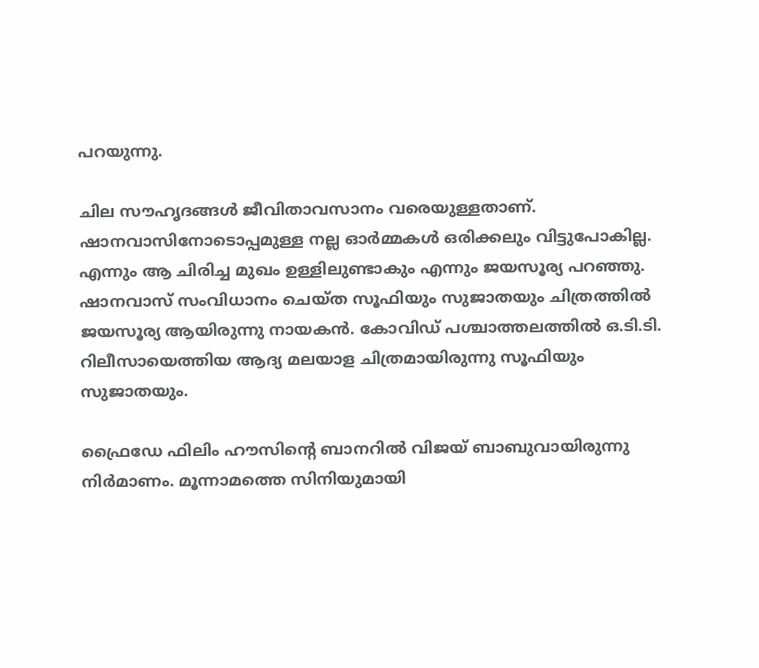പറയുന്നു.

ചില സൗഹൃദങ്ങള്‍ ജീവിതാവസാനം വരെയുള്ളതാണ്. ഷാനവാസിനോടൊപ്പമുള്ള നല്ല ഓര്‍മ്മകള്‍ ഒരിക്കലും വിട്ടുപോകില്ല. എന്നും ആ ചിരിച്ച മുഖം ഉള്ളിലുണ്ടാകും എന്നും ജയസൂര്യ പറഞ്ഞു. ഷാനവാസ് സംവിധാനം ചെയ്ത സൂഫിയും സുജാതയും ചിത്രത്തില്‍ ജയസൂര്യ ആയിരുന്നു നായകന്‍. കോവിഡ് പശ്ചാത്തലത്തില്‍ ഒ.ടി.ടി. റിലീസായെത്തിയ ആദ്യ മലയാള ചിത്രമായിരുന്നു സൂഫിയും സുജാതയും.

ഫ്രൈഡേ ഫിലിം ഹൗസിന്റെ ബാനറില്‍ വിജയ് ബാബുവായിരുന്നു നിര്‍മാണം. മൂന്നാമത്തെ സിനിയുമായി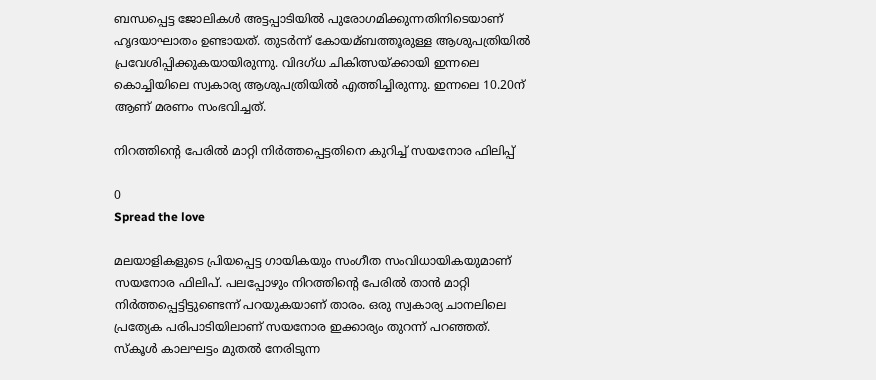ബന്ധപ്പെട്ട ജോലികള്‍ അട്ടപ്പാടിയില്‍ പുരോഗമിക്കുന്നതിനിടെയാണ് ഹൃദയാഘാതം ഉണ്ടായത്. തുടര്‍ന്ന് കോയമ്ബത്തൂരുള്ള ആശുപത്രിയില്‍ പ്രവേശിപ്പിക്കുകയായിരുന്നു. വിദഗ്ധ ചികിത്സയ്ക്കായി ഇന്നലെ കൊച്ചിയിലെ സ്വകാര്യ ആശുപത്രിയില്‍ എത്തിച്ചിരുന്നു. ഇന്നലെ 10.20ന് ആണ് മരണം സംഭവിച്ചത്.

നിറത്തിന്റെ പേരില്‍ മാറ്റി നിര്‍ത്തപ്പെട്ടതിനെ കുറിച്ച് സയനോര ഫിലിപ്പ്

0
Spread the love

മലയാളികളുടെ പ്രിയപ്പെട്ട ഗായികയും സംഗീത സംവിധായികയുമാണ് സയനോര ഫിലിപ്. പലപ്പോഴും നിറത്തിന്റെ പേരില്‍ താന്‍ മാറ്റി നിര്‍ത്തപ്പെട്ടിട്ടുണ്ടെന്ന് പറയുകയാണ് താരം. ഒരു സ്വകാര്യ ചാനലിലെ പ്രത്യേക പരിപാടിയിലാണ് സയനോര ഇക്കാര്യം തുറന്ന് പറഞ്ഞത്. സ്‌കൂള്‍ കാലഘട്ടം മുതല്‍ നേരിടുന്ന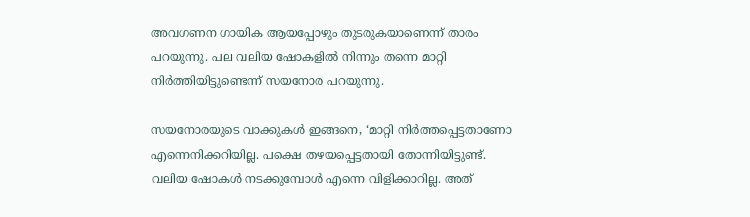അവഗണന ഗായിക ആയപ്പോഴും തുടരുകയാണെന്ന് താരം പറയുന്നു. പല വലിയ ഷോകളില്‍ നിന്നും തന്നെ മാറ്റി നിര്‍ത്തിയിട്ടുണ്ടെന്ന് സയനോര പറയുന്നു.

സയനോരയുടെ വാക്കുകള്‍ ഇങ്ങനെ, ‘മാറ്റി നിര്‍ത്തപ്പെട്ടതാണോ എന്നെനിക്കറിയില്ല. പക്ഷെ തഴയപ്പെട്ടതായി തോന്നിയിട്ടുണ്ട്. വലിയ ഷോകള്‍ നടക്കുമ്പോള്‍ എന്നെ വിളിക്കാറില്ല. അത്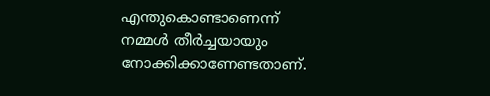എന്തുകൊണ്ടാണെന്ന് നമ്മള്‍ തീര്‍ച്ചയായും നോക്കിക്കാണേണ്ടതാണ്.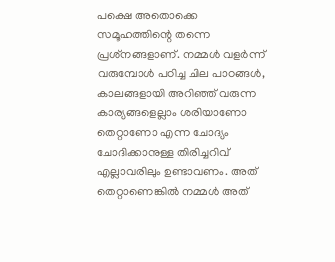പക്ഷെ അതൊക്കെ സമൂഹത്തിന്റെ തന്നെ പ്രശ്‌നങ്ങളാണ്. നമ്മള്‍ വളര്‍ന്ന് വരുമ്പോള്‍ പഠിച്ച ചില പാഠങ്ങള്‍, കാലങ്ങളായി അറിഞ്ഞ് വരുന്ന കാര്യങ്ങളെല്ലാം ശരിയാണോ തെറ്റാണോ എന്ന ചോദ്യം ചോദിക്കാനുള്ള തിരിച്ചറിവ് എല്ലാവരിലും ഉണ്ടാവണം. അത് തെറ്റാണെങ്കില്‍ നമ്മള്‍ അത്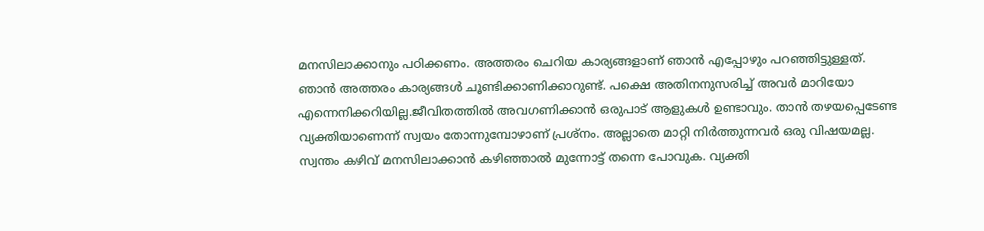മനസിലാക്കാനും പഠിക്കണം. അത്തരം ചെറിയ കാര്യങ്ങളാണ് ഞാന്‍ എപ്പോഴും പറഞ്ഞിട്ടുള്ളത്. ഞാന്‍ അത്തരം കാര്യങ്ങള്‍ ചൂണ്ടിക്കാണിക്കാറുണ്ട്. പക്ഷെ അതിനനുസരിച്ച് അവര്‍ മാറിയോ എന്നെനിക്കറിയില്ല.ജീവിതത്തില്‍ അവഗണിക്കാന്‍ ഒരുപാട് ആളുകള്‍ ഉണ്ടാവും. താന്‍ തഴയപ്പെടേണ്ട വ്യക്തിയാണെന്ന് സ്വയം തോന്നുമ്പോഴാണ് പ്രശ്‌നം. അല്ലാതെ മാറ്റി നിര്‍ത്തുന്നവര്‍ ഒരു വിഷയമല്ല. സ്വന്തം കഴിവ് മനസിലാക്കാന്‍ കഴിഞ്ഞാല്‍ മുന്നോട്ട് തന്നെ പോവുക. വ്യക്തി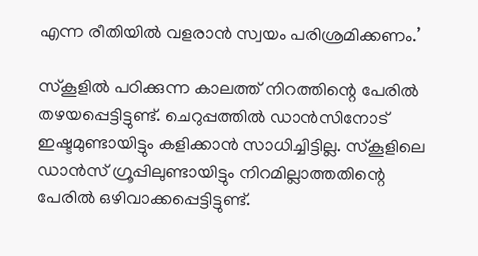എന്ന രീതിയില്‍ വളരാന്‍ സ്വയം പരിശ്രമിക്കണം.’

സ്‌കൂളില്‍ പഠിക്കുന്ന കാലത്ത് നിറത്തിന്റെ പേരില്‍ തഴയപ്പെട്ടിട്ടുണ്ട്. ചെറുപ്പത്തില്‍ ഡാന്‍സിനോട് ഇഷ്ടമുണ്ടായിട്ടും കളിക്കാന്‍ സാധിച്ചിട്ടില്ല. സ്‌കൂളിലെ ഡാന്‍സ് ഗ്രൂപ്പിലുണ്ടായിട്ടും നിറമില്ലാത്തതിന്റെ പേരില്‍ ഒഴിവാക്കപ്പെട്ടിട്ടുണ്ട്.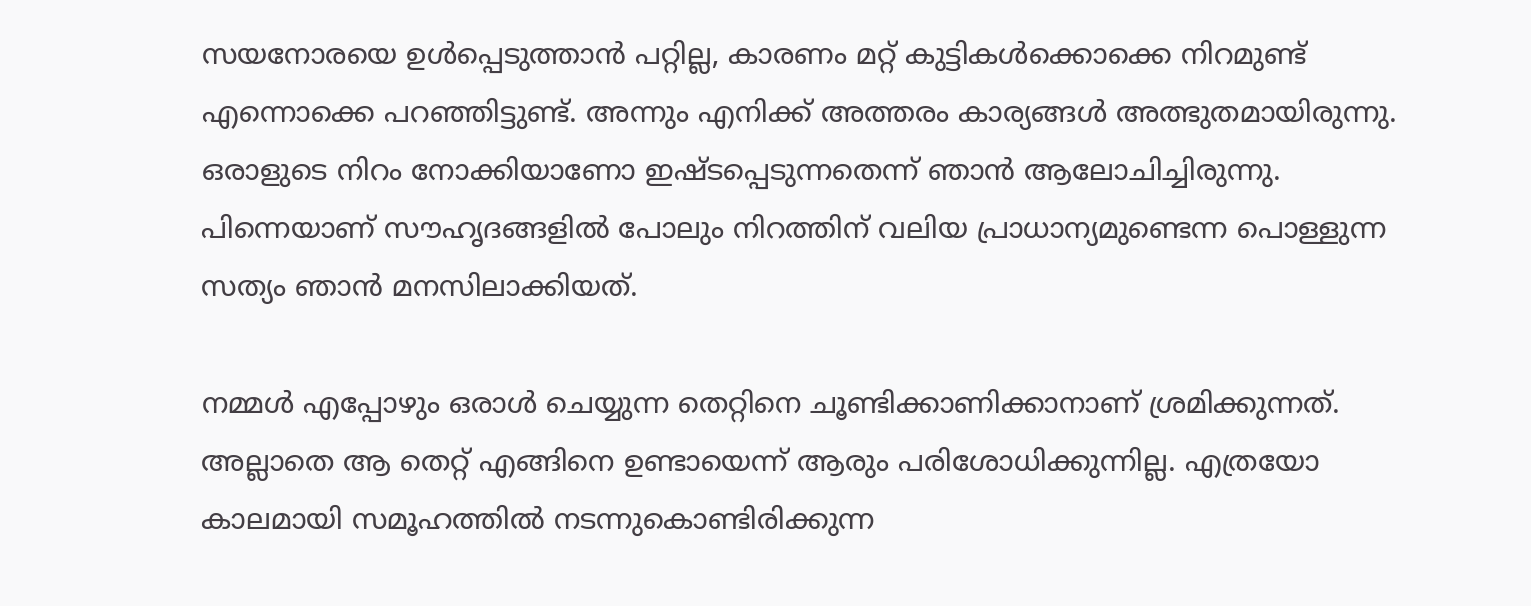സയനോരയെ ഉള്‍പ്പെടുത്താന്‍ പറ്റില്ല, കാരണം മറ്റ് കുട്ടികള്‍ക്കൊക്കെ നിറമുണ്ട് എന്നൊക്കെ പറഞ്ഞിട്ടുണ്ട്. അന്നും എനിക്ക് അത്തരം കാര്യങ്ങള്‍ അത്ഭുതമായിരുന്നു. ഒരാളുടെ നിറം നോക്കിയാണോ ഇഷ്ടപ്പെടുന്നതെന്ന് ഞാന്‍ ആലോചിച്ചിരുന്നു. പിന്നെയാണ് സൗഹൃദങ്ങളില്‍ പോലും നിറത്തിന് വലിയ പ്രാധാന്യമുണ്ടെന്ന പൊള്ളുന്ന സത്യം ഞാന്‍ മനസിലാക്കിയത്.

നമ്മള്‍ എപ്പോഴും ഒരാള്‍ ചെയ്യുന്ന തെറ്റിനെ ചൂണ്ടിക്കാണിക്കാനാണ് ശ്രമിക്കുന്നത്. അല്ലാതെ ആ തെറ്റ് എങ്ങിനെ ഉണ്ടായെന്ന് ആരും പരിശോധിക്കുന്നില്ല. എത്രയോ കാലമായി സമൂഹത്തില്‍ നടന്നുകൊണ്ടിരിക്കുന്ന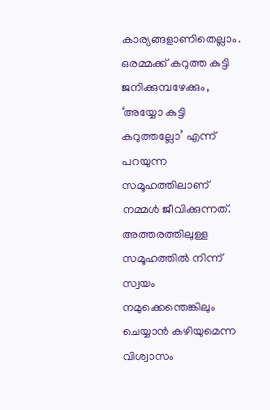കാര്യങ്ങളാണിതെല്ലാം. ഒരമ്മക്ക് കറുത്ത കുട്ടി ജനിക്കുമ്പഴേക്കും, ‘അയ്യോ കുട്ടി കറുത്തല്ലോ’ എന്ന് പറയുന്ന സമൂഹത്തിലാണ് നമ്മള്‍ ജീവിക്കുന്നത്. അത്തരത്തിലുള്ള സമൂഹത്തില്‍ നിന്ന് സ്വയം നമുക്കെന്തെങ്കിലും ചെയ്യാന്‍ കഴിയുമെന്ന വിശ്വാസം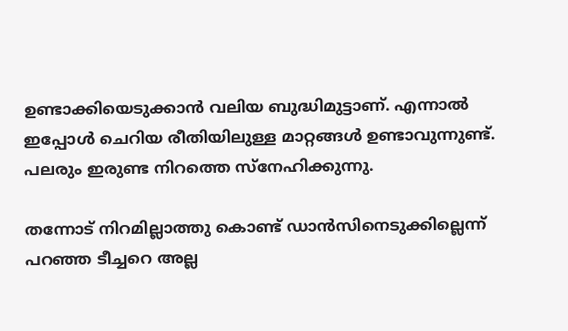ഉണ്ടാക്കിയെടുക്കാന്‍ വലിയ ബുദ്ധിമുട്ടാണ്. എന്നാല്‍ ഇപ്പോള്‍ ചെറിയ രീതിയിലുള്ള മാറ്റങ്ങള്‍ ഉണ്ടാവുന്നുണ്ട്. പലരും ഇരുണ്ട നിറത്തെ സ്‌നേഹിക്കുന്നു.

തന്നോട് നിറമില്ലാത്തു കൊണ്ട് ഡാന്‍സിനെടുക്കില്ലെന്ന് പറഞ്ഞ ടീച്ചറെ അല്ല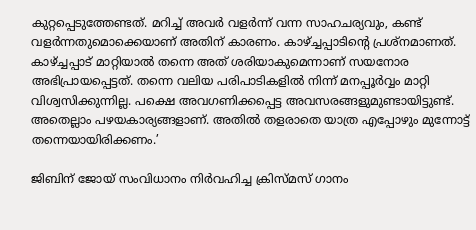കുറ്റപ്പെടുത്തേണ്ടത്. മറിച്ച് അവര്‍ വളര്‍ന്ന് വന്ന സാഹചര്യവും, കണ്ട് വളര്‍ന്നതുമൊക്കെയാണ് അതിന് കാരണം. കാഴ്ച്ചപ്പാടിന്റെ പ്രശ്‌നമാണത്. കാഴ്ച്ചപ്പാട് മാറ്റിയാല്‍ തന്നെ അത് ശരിയാകുമെന്നാണ് സയനോര അഭിപ്രായപ്പെട്ടത്. തന്നെ വലിയ പരിപാടികളില്‍ നിന്ന് മനപ്പൂര്‍വ്വം മാറ്റി വിശ്വസിക്കുന്നില്ല. പക്ഷെ അവഗണിക്കപ്പെട്ട അവസരങ്ങളുമുണ്ടായിട്ടുണ്ട്. അതെല്ലാം പഴയകാര്യങ്ങളാണ്. അതില്‍ തളരാതെ യാത്ര എപ്പോഴും മുന്നോട്ട് തന്നെയായിരിക്കണം.’

ജിബിന് ജോയ് സംവിധാനം നിർവഹിച്ച ക്രിസ്മസ് ഗാനം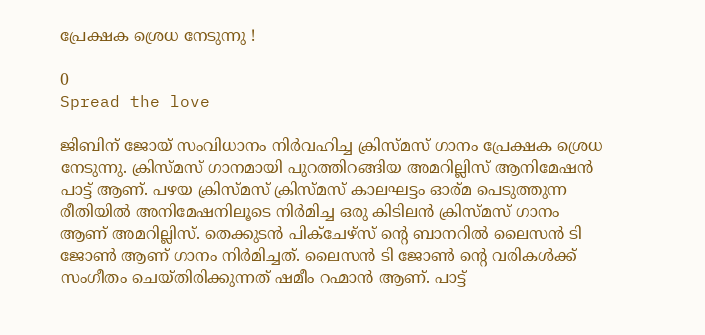പ്രേക്ഷക ശ്രെധ നേടുന്നു !

0
Spread the love

ജിബിന് ജോയ് സംവിധാനം നിർവഹിച്ച ക്രിസ്മസ് ഗാനം പ്രേക്ഷക ശ്രെധ നേടുന്നു. ക്രിസ്മസ് ഗാനമായി പുറത്തിറങ്ങിയ അമറില്ലിസ് ആനിമേഷൻ പാട്ട് ആണ്. പഴയ ക്രിസ്മസ് ക്രിസ്മസ് കാലഘട്ടം ഓര്മ പെടുത്തുന്ന രീതിയിൽ അനിമേഷനിലൂടെ നിർമിച്ച ഒരു കിടിലൻ ക്രിസ്മസ് ഗാനം ആണ് അമറില്ലിസ്. തെക്കുടൻ പിക്ചേഴ്സ് ന്റെ ബാനറിൽ ലൈസൻ ടി ജോൺ ആണ് ഗാനം നിർമിച്ചത്. ലൈസൻ ടി ജോൺ ന്റെ വരികൾക്ക് സംഗീതം ചെയ്തിരിക്കുന്നത് ഷമീം റഹ്മാൻ ആണ്. പാട്ട്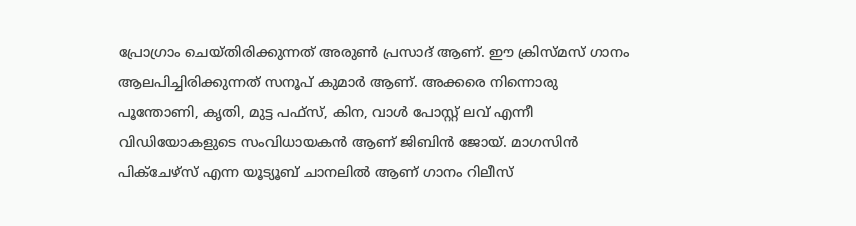പ്രോഗ്രാം ചെയ്തിരിക്കുന്നത് അരുൺ പ്രസാദ് ആണ്. ഈ ക്രിസ്മസ് ഗാനം ആലപിച്ചിരിക്കുന്നത് സനൂപ് കുമാർ ആണ്. അക്കരെ നിന്നൊരു പൂന്തോണി, കൃതി, മുട്ട പഫ്‌സ്, കിന, വാൾ പോസ്റ്റ് ലവ് എന്നീ വിഡിയോകളുടെ സംവിധായകൻ ആണ് ജിബിൻ ജോയ്. മാഗസിൻ പിക്ചേഴ്സ് എന്ന യൂട്യൂബ് ചാനലിൽ ആണ് ഗാനം റിലീസ്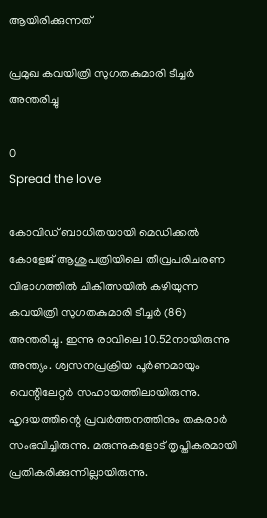ആയിരിക്കുന്നത്

പ്രമുഖ കവയിത്രി സുഗതകുമാരി ടീച്ചർ അന്തരിച്ചു

0
Spread the love

കോവിഡ് ബാധിതയായി മെഡിക്കല്‍ കോളേജ് ആശുപത്രിയിലെ തീവ്രപരിചരണ വിഭാഗത്തില്‍ ചികിത്സയില്‍ കഴിയുന്ന കവയിത്രി സുഗതകുമാരി ടീച്ചര്‍ (86) അന്തരിച്ചു. ഇന്നു രാവിലെ 10.52നായിരുന്നു അന്ത്യം. ശ്വസനപ്രക്രിയ പൂര്‍ണമായും വെന്റിലേറ്റര്‍ സഹായത്തിലായിരുന്നു. ഹൃദയത്തിന്റെ പ്രവര്‍ത്തനത്തിനും തകരാര്‍ സംഭവിച്ചിരുന്നു. മരുന്നുകളോട് തൃപ്തികരമായി പ്രതികരിക്കുന്നില്ലായിരുന്നു.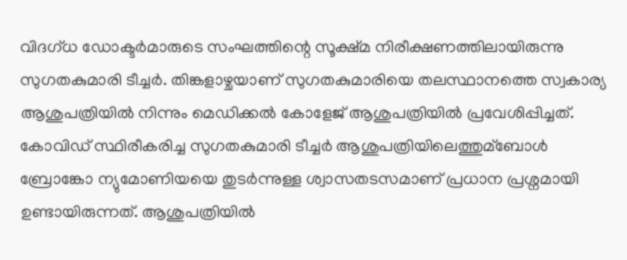വിദഗ്ധ ഡോക്ടര്‍മാരുടെ സംഘത്തിന്റെ സൂക്ഷ്മ നിരീക്ഷണത്തിലായിരുന്നു സുഗതകുമാരി ടീച്ചര്‍. തിങ്കളാഴ്ചയാണ് സുഗതകുമാരിയെ തലസ്ഥാനത്തെ സ്വകാര്യ ആശുപത്രിയില്‍ നിന്നും മെഡിക്കല്‍ കോളേജ് ആശുപത്രിയില്‍ പ്രവേശിപ്പിച്ചത്. കോവിഡ് സ്ഥിരീകരിച്ച സുഗതകുമാരി ടീച്ചര്‍ ആശുപത്രിയിലെത്തുമ്ബോള്‍ ബ്രോങ്കോ ന്യുമോണിയയെ തുടര്‍ന്നുള്ള ശ്വാസതടസമാണ് പ്രധാന പ്രശ്നമായി ഉണ്ടായിരുന്നത്. ആശുപത്രിയില്‍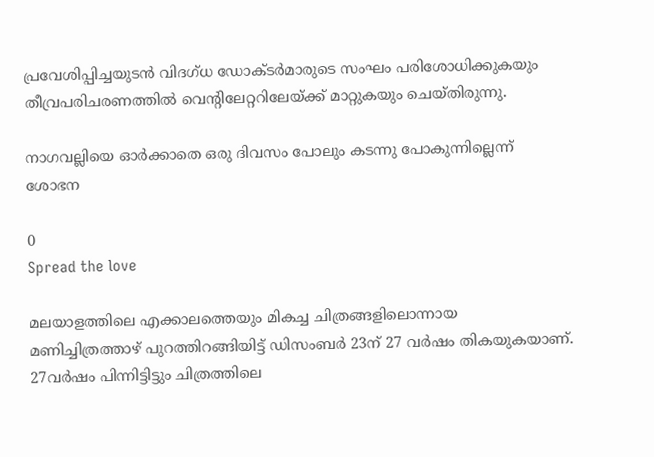പ്രവേശിപ്പിച്ചയുടന്‍ വിദഗ്ധ ഡോക്ടര്‍മാരുടെ സംഘം പരിശോധിക്കുകയും തീവ്രപരിചരണത്തില്‍ വെന്റിലേറ്ററിലേയ്ക്ക് മാറ്റുകയും ചെയ്തിരുന്നു.

നാഗവല്ലിയെ ഓര്‍ക്കാതെ ഒരു ദിവസം പോലും കടന്നു പോകുന്നില്ലെന്ന് ശോഭന

0
Spread the love

മലയാളത്തിലെ എക്കാലത്തെയും മികച്ച ചിത്രങ്ങളിലൊന്നായ മണിച്ചിത്രത്താഴ് പുറത്തിറങ്ങിയിട്ട് ഡിസംബര്‍ 23ന് 27 വര്‍ഷം തികയുകയാണ്. 27വര്‍ഷം പിന്നിട്ടിട്ടും ചിത്രത്തിലെ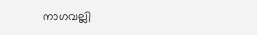നാഗവല്ലി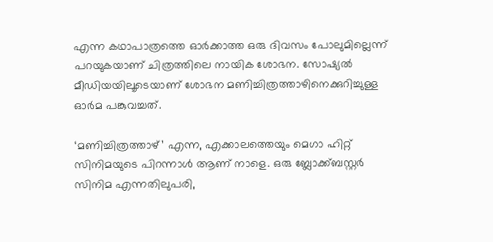എന്ന കഥാപാത്രത്തെ ഓര്‍ക്കാത്ത ഒരു ദിവസം പോലുമില്ലെന്ന് പറയുകയാണ് ചിത്രത്തിലെ നായിക ശോഭന. സോഷ്യല്‍ മീഡിയയിലൂടെയാണ് ശോഭന മണിച്ചിത്രത്താഴിനെക്കുറിച്ചുള്ള ഓര്‍മ പങ്കുവച്ചത്.

‘മണിച്ചിത്രത്താഴ്’ എന്ന, എക്കാലത്തെയും മെഗാ ഹിറ്റ് സിനിമയുടെ പിറന്നാള്‍ ആണ് നാളെ. ഒരു ബ്ലോക്ക്ബസ്റ്റര്‍ സിനിമ എന്നതിലുപരി,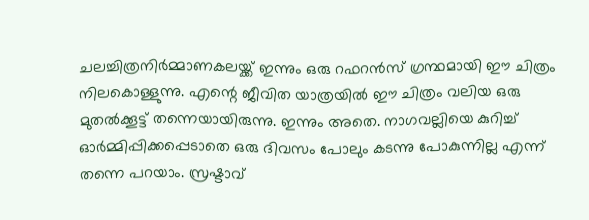ചലച്ചിത്രനിര്‍മ്മാണകലയ്ക്ക് ഇന്നും ഒരു റഫറന്‍സ് ഗ്രന്ഥമായി ഈ ചിത്രം നിലകൊള്ളുന്നു. എന്റെ ജീവിത യാത്രയില്‍ ഈ ചിത്രം വലിയ ഒരു മുതല്‍ക്കൂട്ട് തന്നെയായിരുന്നു. ഇന്നും അതെ. നാഗവല്ലിയെ കുറിച്ച്‌ ഓര്‍മ്മിപ്പിക്കപ്പെടാതെ ഒരു ദിവസം പോലും കടന്നു പോകുന്നില്ല എന്ന് തന്നെ പറയാം. സ്രഷ്ടാവ്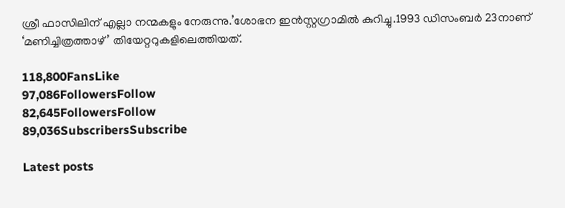ശ്രീ ഫാസിലിന് എല്ലാ നന്മകളും നേരുന്നു.’ശോഭന ഇന്‍സ്റ്റഗ്രാമില്‍ കുറിച്ചു.1993 ഡിസംബര്‍ 23നാണ് ‘മണിച്ചിത്രത്താഴ്’ തിയേറ്ററുകളിലെത്തിയത്.

118,800FansLike
97,086FollowersFollow
82,645FollowersFollow
89,036SubscribersSubscribe

Latest posts